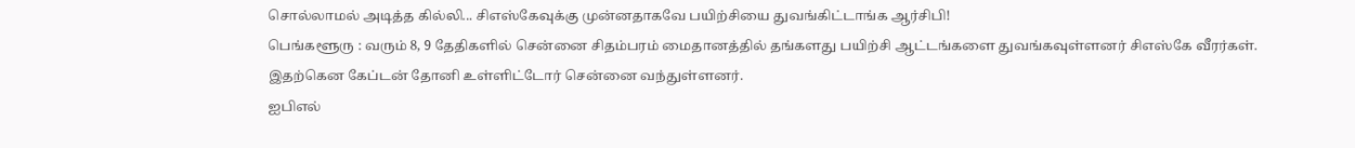சொல்லாமல் அடித்த கில்லி... சிஎஸ்கேவுக்கு முன்னதாகவே பயிற்சியை துவங்கிட்டாங்க ஆர்சிபி!
பெங்களூரு : வரும் 8, 9 தேதிகளில் சென்னை சிதம்பரம் மைதானத்தில் தங்களது பயிற்சி ஆட்டங்களை துவங்கவுள்ளனர் சிஎஸ்கே வீரர்கள். இதற்கென கேப்டன் தோனி உள்ளிட்டோர் சென்னை வந்துள்ளனர்.
ஐபிஎல்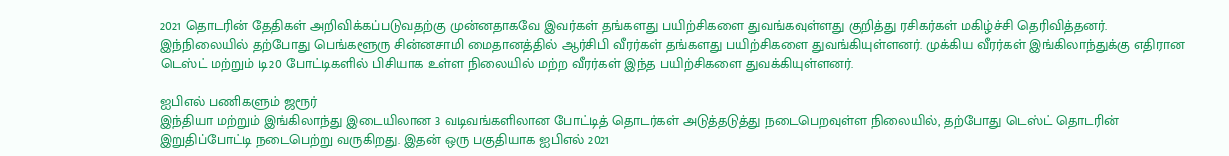2021 தொடரின் தேதிகள் அறிவிக்கப்படுவதற்கு முன்னதாகவே இவர்கள் தங்களது பயிற்சிகளை துவங்கவுள்ளது குறித்து ரசிகர்கள் மகிழ்ச்சி தெரிவித்தனர்.
இந்நிலையில் தற்போது பெங்களூரு சின்னசாமி மைதானத்தில் ஆர்சிபி வீரர்கள் தங்களது பயிற்சிகளை துவங்கியுள்ளனர். முக்கிய வீரர்கள் இங்கிலாந்துக்கு எதிரான டெஸ்ட் மற்றும் டி20 போட்டிகளில் பிசியாக உள்ள நிலையில் மற்ற வீரர்கள் இந்த பயிற்சிகளை துவக்கியுள்ளனர்.

ஐபிஎல் பணிகளும் ஜரூர்
இந்தியா மற்றும் இங்கிலாந்து இடையிலான 3 வடிவங்களிலான போட்டித் தொடர்கள் அடுத்தடுத்து நடைபெறவுள்ள நிலையில், தற்போது டெஸ்ட் தொடரின் இறுதிப்போட்டி நடைபெற்று வருகிறது. இதன் ஒரு பகுதியாக ஐபிஎல் 2021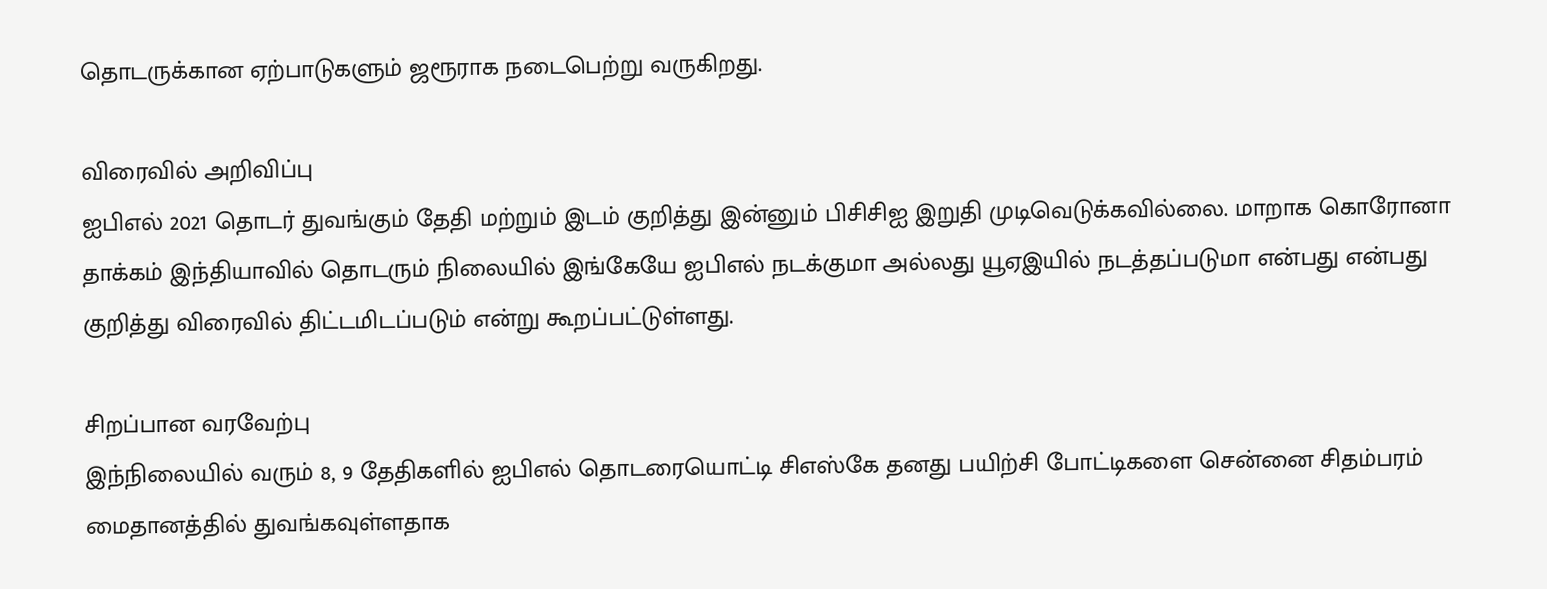தொடருக்கான ஏற்பாடுகளும் ஜரூராக நடைபெற்று வருகிறது.

விரைவில் அறிவிப்பு
ஐபிஎல் 2021 தொடர் துவங்கும் தேதி மற்றும் இடம் குறித்து இன்னும் பிசிசிஐ இறுதி முடிவெடுக்கவில்லை. மாறாக கொரோனா தாக்கம் இந்தியாவில் தொடரும் நிலையில் இங்கேயே ஐபிஎல் நடக்குமா அல்லது யூஏஇயில் நடத்தப்படுமா என்பது என்பது குறித்து விரைவில் திட்டமிடப்படும் என்று கூறப்பட்டுள்ளது.

சிறப்பான வரவேற்பு
இந்நிலையில் வரும் 8, 9 தேதிகளில் ஐபிஎல் தொடரையொட்டி சிஎஸ்கே தனது பயிற்சி போட்டிகளை சென்னை சிதம்பரம் மைதானத்தில் துவங்கவுள்ளதாக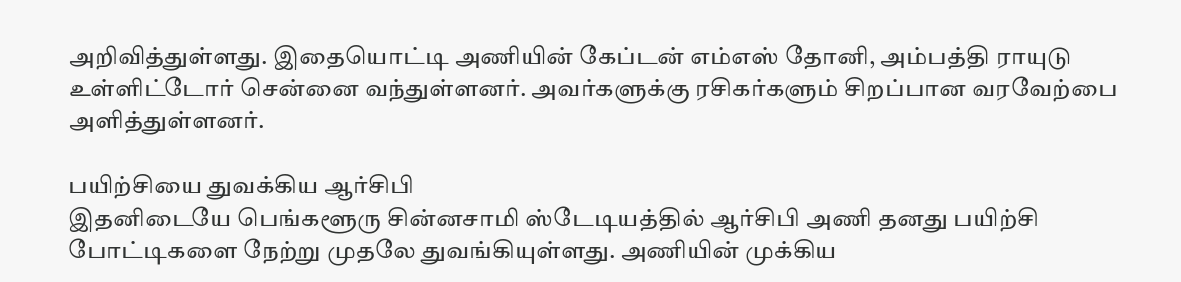அறிவித்துள்ளது. இதையொட்டி அணியின் கேப்டன் எம்எஸ் தோனி, அம்பத்தி ராயுடு உள்ளிட்டோர் சென்னை வந்துள்ளனர். அவர்களுக்கு ரசிகர்களும் சிறப்பான வரவேற்பை அளித்துள்ளனர்.

பயிற்சியை துவக்கிய ஆர்சிபி
இதனிடையே பெங்களூரு சின்னசாமி ஸ்டேடியத்தில் ஆர்சிபி அணி தனது பயிற்சி போட்டிகளை நேற்று முதலே துவங்கியுள்ளது. அணியின் முக்கிய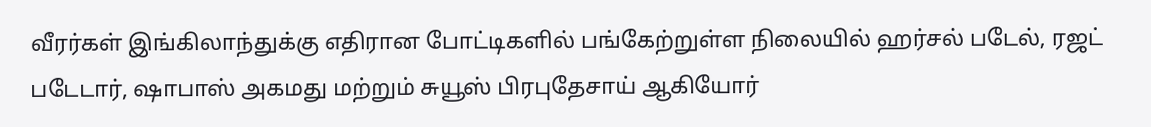வீரர்கள் இங்கிலாந்துக்கு எதிரான போட்டிகளில் பங்கேற்றுள்ள நிலையில் ஹர்சல் படேல், ரஜட் படேடார், ஷாபாஸ் அகமது மற்றும் சுயூஸ் பிரபுதேசாய் ஆகியோர்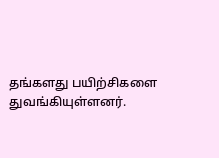தங்களது பயிற்சிகளை துவங்கியுள்ளனர்.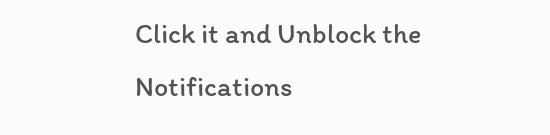Click it and Unblock the Notifications